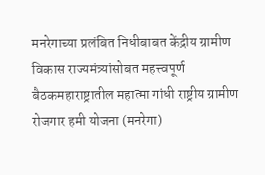मनरेगाच्या प्रलंबित निधीबाबत केंद्रीय ग्रामीण विकास राज्यमंत्र्यांसोबत महत्त्वपूर्ण बैठकमहाराष्ट्रातील महात्मा गांधी राष्ट्रीय ग्रामीण रोजगार हमी योजना (मनरेगा)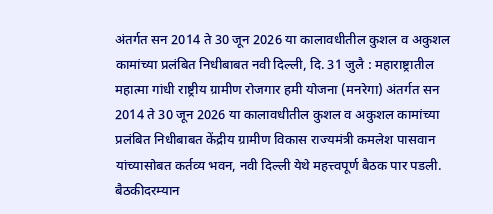अंतर्गत सन 2014 ते 30 जून 2026 या कालावधीतील कुशल व अकुशल कामांच्या प्रलंबित निधीबाबत नवी दिल्ली, दि. 31 जुलै : महाराष्ट्रातील महात्मा गांधी राष्ट्रीय ग्रामीण रोजगार हमी योजना (मनरेगा) अंतर्गत सन 2014 ते 30 जून 2026 या कालावधीतील कुशल व अकुशल कामांच्या प्रलंबित निधीबाबत केंद्रीय ग्रामीण विकास राज्यमंत्री कमलेश पासवान यांच्यासोबत कर्तव्य भवन, नवी दिल्ली येथे महत्त्वपूर्ण बैठक पार पडली. बैठकीदरम्यान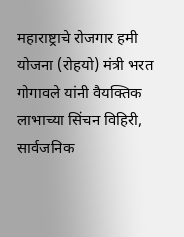महाराष्ट्राचे रोजगार हमी योजना (रोहयो) मंत्री भरत गोगावले यांनी वैयक्तिक लाभाच्या सिंचन विहिरी, सार्वजनिक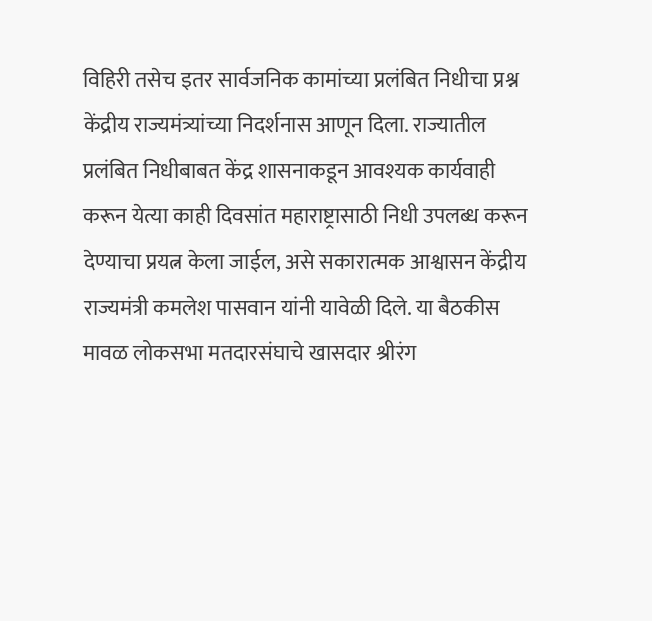विहिरी तसेच इतर सार्वजनिक कामांच्या प्रलंबित निधीचा प्रश्न केंद्रीय राज्यमंत्र्यांच्या निदर्शनास आणून दिला. राज्यातील प्रलंबित निधीबाबत केंद्र शासनाकडून आवश्यक कार्यवाही करून येत्या काही दिवसांत महाराष्ट्रासाठी निधी उपलब्ध करून देण्याचा प्रयत्न केला जाईल, असे सकारात्मक आश्वासन केंद्रीय राज्यमंत्री कमलेश पासवान यांनी यावेळी दिले. या बैठकीस मावळ लोकसभा मतदारसंघाचे खासदार श्रीरंग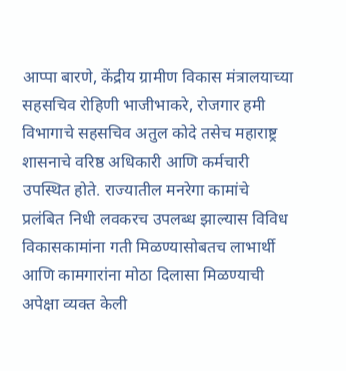आप्पा बारणे, केंद्रीय ग्रामीण विकास मंत्रालयाच्या सहसचिव रोहिणी भाजीभाकरे, रोजगार हमी विभागाचे सहसचिव अतुल कोदे तसेच महाराष्ट्र शासनाचे वरिष्ठ अधिकारी आणि कर्मचारी उपस्थित होते. राज्यातील मनरेगा कामांचे प्रलंबित निधी लवकरच उपलब्ध झाल्यास विविध विकासकामांना गती मिळण्यासोबतच लाभार्थी आणि कामगारांना मोठा दिलासा मिळण्याची अपेक्षा व्यक्त केली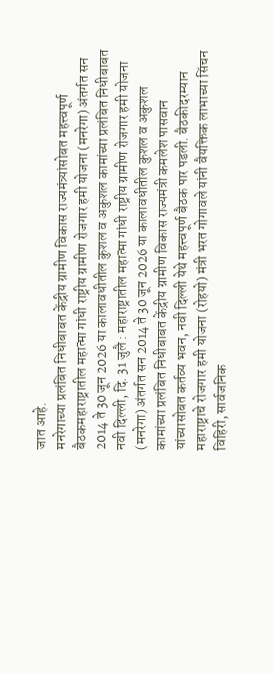जात आहे.
मनरेगाच्या प्रलंबित निधीबाबत केंद्रीय ग्रामीण विकास राज्यमंत्र्यांसोबत महत्त्वपूर्ण बैठकमहाराष्ट्रातील महात्मा गांधी राष्ट्रीय ग्रामीण रोजगार हमी योजना (मनरेगा) अंतर्गत सन 2014 ते 30 जून 2026 या कालावधीतील कुशल व अकुशल कामांच्या प्रलंबित निधीबाबत नवी दिल्ली, दि. 31 जुलै : महाराष्ट्रातील महात्मा गांधी राष्ट्रीय ग्रामीण रोजगार हमी योजना (मनरेगा) अंतर्गत सन 2014 ते 30 जून 2026 या कालावधीतील कुशल व अकुशल कामांच्या प्रलंबित निधीबाबत केंद्रीय ग्रामीण विकास राज्यमंत्री कमलेश पासवान यांच्यासोबत कर्तव्य भवन, नवी दिल्ली येथे महत्त्वपूर्ण बैठक पार पडली. बैठकीदरम्यान महाराष्ट्राचे रोजगार हमी योजना (रोहयो) मंत्री भरत गोगावले यांनी वैयक्तिक लाभाच्या सिंचन विहिरी, सार्वजनिक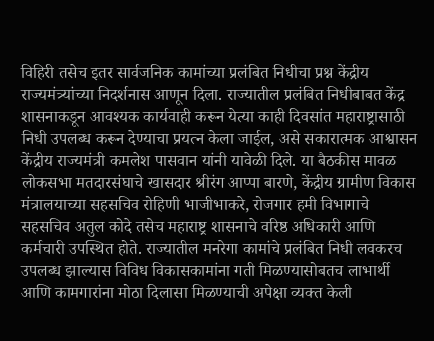विहिरी तसेच इतर सार्वजनिक कामांच्या प्रलंबित निधीचा प्रश्न केंद्रीय राज्यमंत्र्यांच्या निदर्शनास आणून दिला. राज्यातील प्रलंबित निधीबाबत केंद्र शासनाकडून आवश्यक कार्यवाही करून येत्या काही दिवसांत महाराष्ट्रासाठी निधी उपलब्ध करून देण्याचा प्रयत्न केला जाईल, असे सकारात्मक आश्वासन केंद्रीय राज्यमंत्री कमलेश पासवान यांनी यावेळी दिले. या बैठकीस मावळ लोकसभा मतदारसंघाचे खासदार श्रीरंग आप्पा बारणे, केंद्रीय ग्रामीण विकास मंत्रालयाच्या सहसचिव रोहिणी भाजीभाकरे, रोजगार हमी विभागाचे सहसचिव अतुल कोदे तसेच महाराष्ट्र शासनाचे वरिष्ठ अधिकारी आणि कर्मचारी उपस्थित होते. राज्यातील मनरेगा कामांचे प्रलंबित निधी लवकरच उपलब्ध झाल्यास विविध विकासकामांना गती मिळण्यासोबतच लाभार्थी आणि कामगारांना मोठा दिलासा मिळण्याची अपेक्षा व्यक्त केली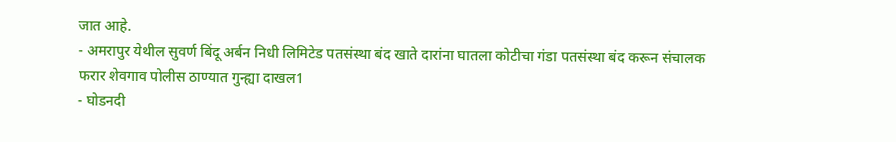जात आहे.
- अमरापुर येथील सुवर्ण बिंदू अर्बन निधी लिमिटेड पतसंस्था बंद खाते दारांना घातला कोटीचा गंडा पतसंस्था बंद करून संचालक फरार शेवगाव पोलीस ठाण्यात गुन्ह्या दाखल1
- घोडनदी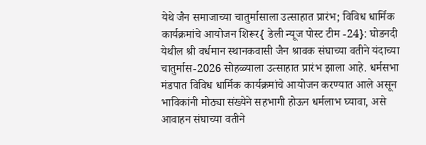येथे जैन समाजाच्या चातुर्मासाला उत्साहात प्रारंभ; विविध धार्मिक कार्यक्रमांचे आयोजन शिरूर{ डेली न्यूज पोस्ट टीम -24}: घोडनदी येथील श्री वर्धमान स्थानकवासी जैन श्रावक संघाच्या वतीने यंदाच्या चातुर्मास-2026 सोहळ्याला उत्साहात प्रारंभ झाला आहे. धर्मसभा मंडपात विविध धार्मिक कार्यक्रमांचे आयोजन करण्यात आले असून भाविकांनी मोठ्या संख्येने सहभागी होऊन धर्मलाभ घ्यावा, असे आवाहन संघाच्या वतीने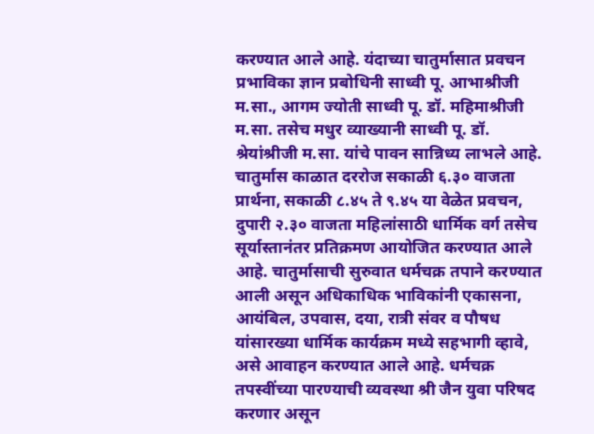करण्यात आले आहे. यंदाच्या चातुर्मासात प्रवचन प्रभाविका ज्ञान प्रबोधिनी साध्वी पू. आभाश्रीजी म.सा., आगम ज्योती साध्वी पू. डॉ. महिमाश्रीजी म.सा. तसेच मधुर व्याख्यानी साध्वी पू. डॉ. श्रेयांश्रीजी म.सा. यांचे पावन सान्निध्य लाभले आहे. चातुर्मास काळात दररोज सकाळी ६.३० वाजता प्रार्थना, सकाळी ८.४५ ते ९.४५ या वेळेत प्रवचन, दुपारी २.३० वाजता महिलांसाठी धार्मिक वर्ग तसेच सूर्यास्तानंतर प्रतिक्रमण आयोजित करण्यात आले आहे. चातुर्मासाची सुरुवात धर्मचक्र तपाने करण्यात आली असून अधिकाधिक भाविकांनी एकासना, आयंबिल, उपवास, दया, रात्री संवर व पौषध यांसारख्या धार्मिक कार्यक्रम मध्ये सहभागी व्हावे, असे आवाहन करण्यात आले आहे. धर्मचक्र तपस्वींच्या पारण्याची व्यवस्था श्री जैन युवा परिषद करणार असून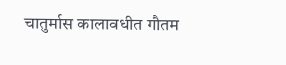चातुर्मास कालावधीत गौतम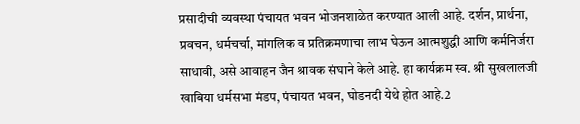प्रसादीची व्यवस्था पंचायत भवन भोजनशाळेत करण्यात आली आहे. दर्शन, प्रार्थना, प्रवचन, धर्मचर्चा, मांगलिक व प्रतिक्रमणाचा लाभ घेऊन आत्मशुद्धी आणि कर्मनिर्जरा साधावी, असे आवाहन जैन श्रावक संघाने केले आहे. हा कार्यक्रम स्व. श्री सुखलालजी खाबिया धर्मसभा मंडप, पंचायत भवन, घोडनदी येथे होत आहे.2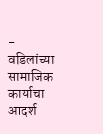- वडिलांच्या सामाजिक कार्याचा आदर्श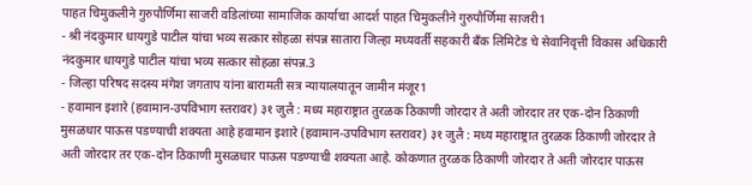पाहत चिमुकलीने गुरुपौर्णिमा साजरी वडिलांच्या सामाजिक कार्याचा आदर्श पाहत चिमुकलीने गुरुपौर्णिमा साजरी1
- श्री नंदकुमार धायगुडे पाटील यांचा भव्य सत्कार सोहळा संपन्न सातारा जिल्हा मध्यवर्ती सहकारी बँक लिमिटेड चे सेवानिवृत्ती विकास अधिकारी नंदकुमार धायगुडे पाटील यांचा भव्य सत्कार सोहळा संपन्न.3
- जिल्हा परिषद सदस्य मंगेश जगताप यांना बारामती सत्र न्यायालयातून जामीन मंजूर1
- हवामान इशारे (हवामान-उपविभाग स्तरावर) ३१ जुलै : मध्य महाराष्ट्रात तुरळक ठिकाणी जोरदार ते अती जोरदार तर एक-दोन ठिकाणी मुसळधार पाऊस पडण्याची शक्यता आहे हवामान इशारे (हवामान-उपविभाग स्तरावर) ३१ जुलै : मध्य महाराष्ट्रात तुरळक ठिकाणी जोरदार ते अती जोरदार तर एक-दोन ठिकाणी मुसळधार पाऊस पडण्याची शक्यता आहे. कोकणात तुरळक ठिकाणी जोरदार ते अती जोरदार पाऊस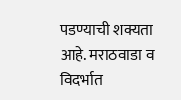पडण्याची शक्यता आहे. मराठवाडा व विदर्भात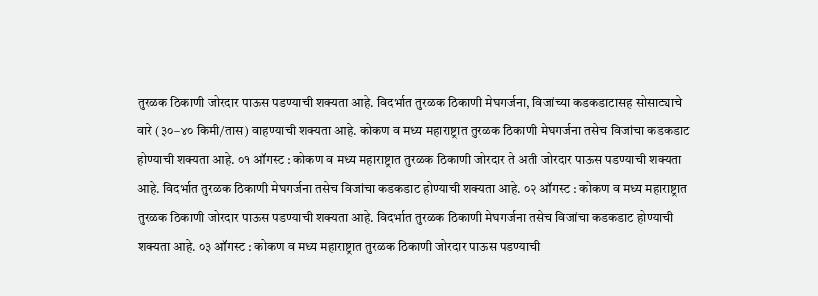तुरळक ठिकाणी जोरदार पाऊस पडण्याची शक्यता आहे. विदर्भात तुरळक ठिकाणी मेघगर्जना, विजांच्या कडकडाटासह सोसाट्याचे वारे (३०–४० किमी/तास) वाहण्याची शक्यता आहे. कोकण व मध्य महाराष्ट्रात तुरळक ठिकाणी मेघगर्जना तसेच विजांचा कडकडाट होण्याची शक्यता आहे. ०१ ऑगस्ट : कोकण व मध्य महाराष्ट्रात तुरळक ठिकाणी जोरदार ते अती जोरदार पाऊस पडण्याची शक्यता आहे. विदर्भात तुरळक ठिकाणी मेघगर्जना तसेच विजांचा कडकडाट होण्याची शक्यता आहे. ०२ ऑगस्ट : कोकण व मध्य महाराष्ट्रात तुरळक ठिकाणी जोरदार पाऊस पडण्याची शक्यता आहे. विदर्भात तुरळक ठिकाणी मेघगर्जना तसेच विजांचा कडकडाट होण्याची शक्यता आहे. ०३ ऑगस्ट : कोकण व मध्य महाराष्ट्रात तुरळक ठिकाणी जोरदार पाऊस पडण्याची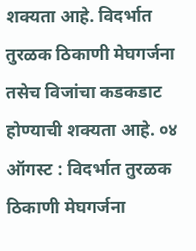शक्यता आहे. विदर्भात तुरळक ठिकाणी मेघगर्जना तसेच विजांचा कडकडाट होण्याची शक्यता आहे. ०४ ऑगस्ट : विदर्भात तुरळक ठिकाणी मेघगर्जना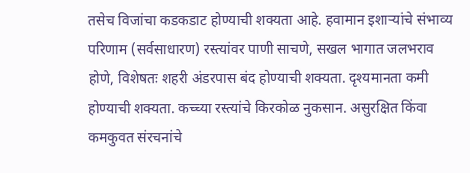तसेच विजांचा कडकडाट होण्याची शक्यता आहे. हवामान इशाऱ्यांचे संभाव्य परिणाम (सर्वसाधारण) रस्त्यांवर पाणी साचणे, सखल भागात जलभराव होणे, विशेषतः शहरी अंडरपास बंद होण्याची शक्यता. दृश्यमानता कमी होण्याची शक्यता. कच्च्या रस्त्यांचे किरकोळ नुकसान. असुरक्षित किंवा कमकुवत संरचनांचे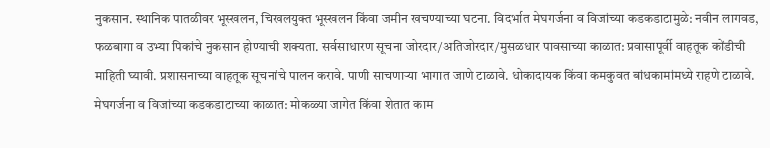नुकसान. स्थानिक पातळीवर भूस्खलन, चिखलयुक्त भूस्खलन किंवा जमीन खचण्याच्या घटना. विदर्भात मेघगर्जना व विजांच्या कडकडाटामुळे: नवीन लागवड, फळबागा व उभ्या पिकांचे नुकसान होण्याची शक्यता. सर्वसाधारण सूचना जोरदार/अतिजोरदार/मुसळधार पावसाच्या काळात: प्रवासापूर्वी वाहतूक कोंडीची माहिती घ्यावी. प्रशासनाच्या वाहतूक सूचनांचे पालन करावे. पाणी साचणाऱ्या भागात जाणे टाळावे. धोकादायक किंवा कमकुवत बांधकामांमध्ये राहणे टाळावे. मेघगर्जना व विजांच्या कडकडाटाच्या काळात: मोकळ्या जागेत किंवा शेतात काम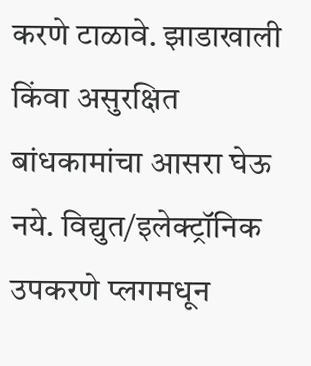करणे टाळावे. झाडाखाली किंवा असुरक्षित बांधकामांचा आसरा घेऊ नये. विद्युत/इलेक्ट्रॉनिक उपकरणे प्लगमधून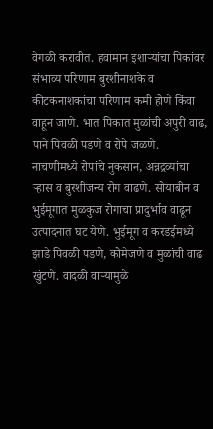वेगळी करावीत. हवामान इशाऱ्यांचा पिकांवर संभाव्य परिणाम बुरशीनाशके व कीटकनाशकांचा परिणाम कमी होणे किंवा वाहून जाणे. भात पिकात मुळांची अपुरी वाढ, पाने पिवळी पडणे व रोपे जळणे. नाचणीमध्ये रोपांचे नुकसान, अन्नद्रव्यांचा ऱ्हास व बुरशीजन्य रोग वाढणे. सोयाबीन व भुईमूगात मुळकुज रोगाचा प्रादुर्भाव वाढून उत्पादनात घट येणे. भुईमूग व करडईमध्ये झाडे पिवळी पडणे, कोमेजणे व मुळांची वाढ खुंटणे. वादळी वाऱ्यामुळे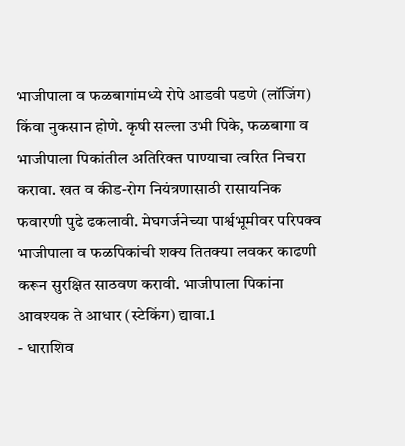भाजीपाला व फळबागांमध्ये रोपे आडवी पडणे (लॉजिंग) किंवा नुकसान होणे. कृषी सल्ला उभी पिके, फळबागा व भाजीपाला पिकांतील अतिरिक्त पाण्याचा त्वरित निचरा करावा. खत व कीड-रोग नियंत्रणासाठी रासायनिक फवारणी पुढे ढकलावी. मेघगर्जनेच्या पार्श्वभूमीवर परिपक्व भाजीपाला व फळपिकांची शक्य तितक्या लवकर काढणी करून सुरक्षित साठवण करावी. भाजीपाला पिकांना आवश्यक ते आधार (स्टेकिंग) द्यावा.1
- धाराशिव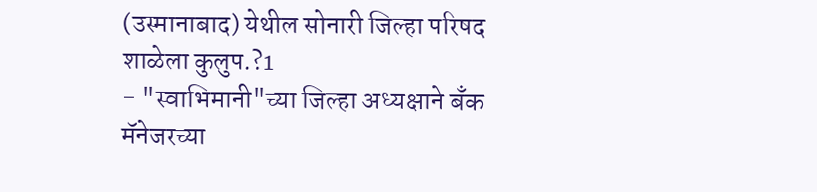(उस्मानाबाद) येथील सोनारी जिल्हा परिषद शाळेला कुलुप.?1
- "स्वाभिमानी"च्या जिल्हा अध्यक्षाने बँक मॅनेजरच्या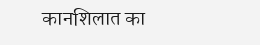कानशिलात का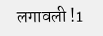लगावली !1